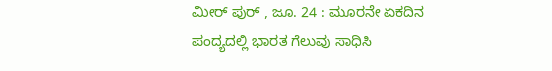ಮೀರ್ ಪುರ್ , ಜೂ. 24 : ಮೂರನೇ ಏಕದಿನ ಪಂದ್ಯದಲ್ಲಿ ಭಾರತ ಗೆಲುವು ಸಾಧಿಸಿ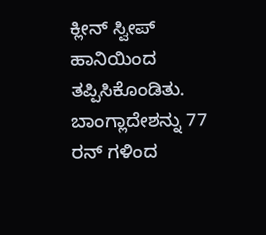ಕ್ಲೀನ್ ಸ್ವೀಪ್ ಹಾನಿಯಿಂದ ತಪ್ಪಿಸಿಕೊಂಡಿತು. ಬಾಂಗ್ಲಾದೇಶನ್ನು 77 ರನ್ ಗಳಿಂದ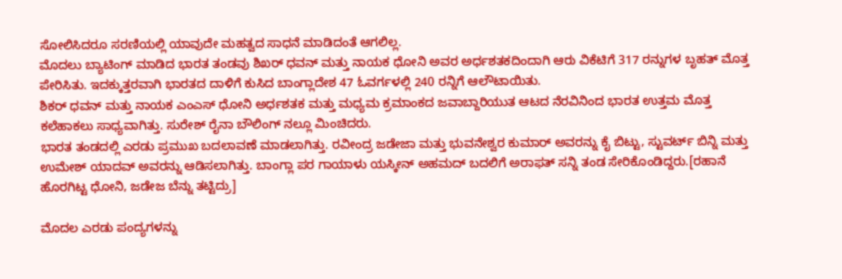ಸೋಲಿಸಿದರೂ ಸರಣಿಯಲ್ಲಿ ಯಾವುದೇ ಮಹತ್ವದ ಸಾಧನೆ ಮಾಡಿದಂತೆ ಆಗಲಿಲ್ಲ.
ಮೊದಲು ಬ್ಯಾಟಿಂಗ್ ಮಾಡಿದ ಭಾರತ ತಂಡವು ಶಿಖರ್ ಧವನ್ ಮತ್ತು ನಾಯಕ ಧೋನಿ ಅವರ ಅರ್ಧಶತಕದಿಂದಾಗಿ ಆರು ವಿಕೆಟಿಗೆ 317 ರನ್ನುಗಳ ಬೃಹತ್ ಮೊತ್ತ ಪೇರಿಸಿತು. ಇದಕ್ಕುತ್ತರವಾಗಿ ಭಾರತದ ದಾಳಿಗೆ ಕುಸಿದ ಬಾಂಗ್ಲಾದೇಶ 47 ಓವರ್ಗಳಲ್ಲಿ 240 ರನ್ನಿಗೆ ಆಲೌಟಾಯಿತು.
ಶಿಕರ್ ಧವನ್ ಮತ್ತು ನಾಯಕ ಎಂಎಸ್ ಧೋನಿ ಅರ್ಧಶತಕ ಮತ್ತು ಮಧ್ಯಮ ಕ್ರಮಾಂಕದ ಜವಾಬ್ದಾರಿಯುತ ಆಟದ ನೆರವಿನಿಂದ ಭಾರತ ಉತ್ತಮ ಮೊತ್ತ ಕಲೆಹಾಕಲು ಸಾಧ್ಯವಾಗಿತ್ತು. ಸುರೇಶ್ ರೈನಾ ಬೌಲಿಂಗ್ ನಲ್ಲೂ ಮಿಂಚಿದರು.
ಭಾರತ ತಂಡದಲ್ಲಿ ಎರಡು ಪ್ರಮುಖ ಬದಲಾವಣೆ ಮಾಡಲಾಗಿತ್ತು. ರವೀಂದ್ರ ಜಡೇಜಾ ಮತ್ತು ಭುವನೇಶ್ವರ ಕುಮಾರ್ ಅವರನ್ನು ಕೈ ಬಿಟ್ಟು, ಸ್ಟುವರ್ಟ್ ಬಿನ್ನಿ ಮತ್ತು ಉಮೇಶ್ ಯಾದವ್ ಅವರನ್ನು ಆಡಿಸಲಾಗಿತ್ತು. ಬಾಂಗ್ಲಾ ಪರ ಗಾಯಾಳು ಯಸ್ಕೀನ್ ಅಹಮದ್ ಬದಲಿಗೆ ಅರಾಫತ್ ಸನ್ನಿ ತಂಡ ಸೇರಿಕೊಂಡಿದ್ದರು.[ರಹಾನೆ ಹೊರಗಿಟ್ಟ ಧೋನಿ, ಜಡೇಜ ಬೆನ್ನು ತಟ್ಟಿದ್ರು]

ಮೊದಲ ಎರಡು ಪಂದ್ಯಗಳನ್ನು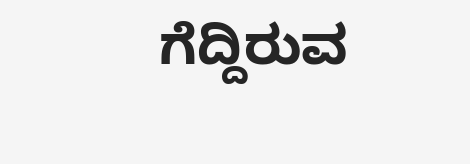ಗೆದ್ದಿರುವ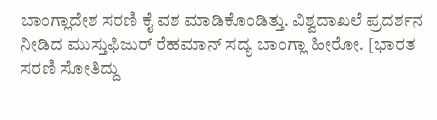ಬಾಂಗ್ಲಾದೇಶ ಸರಣಿ ಕೈ ವಶ ಮಾಡಿಕೊಂಡಿತ್ತು. ವಿಶ್ವದಾಖಲೆ ಪ್ರದರ್ಶನ ನೀಡಿದ ಮುಸ್ತುಫಿಜುರ್ ರೆಹಮಾನ್ ಸದ್ಯ ಬಾಂಗ್ಲಾ ಹೀರೋ. [ಭಾರತ ಸರಣಿ ಸೋತಿದ್ದು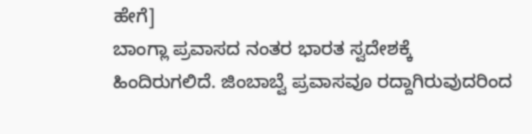ಹೇಗೆ]
ಬಾಂಗ್ಲಾ ಪ್ರವಾಸದ ನಂತರ ಭಾರತ ಸ್ವದೇಶಕ್ಕೆ ಹಿಂದಿರುಗಲಿದೆ. ಜಿಂಬಾಬ್ವೆ ಪ್ರವಾಸವೂ ರದ್ದಾಗಿರುವುದರಿಂದ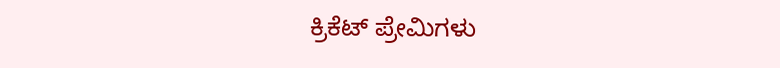ಕ್ರಿಕೆಟ್ ಪ್ರೇಮಿಗಳು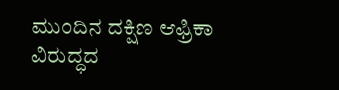ಮುಂದಿನ ದಕ್ಷಿಣ ಆಫ್ರಿಕಾ ವಿರುದ್ಧದ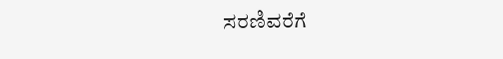ಸರಣಿವರೆಗೆ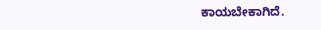ಕಾಯಬೇಕಾಗಿದೆ.